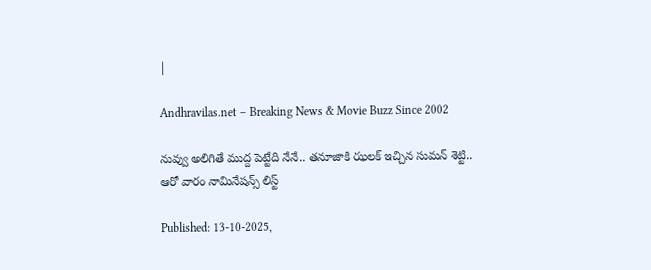|

Andhravilas.net – Breaking News & Movie Buzz Since 2002

నువ్వు అలిగితే ముద్ద పెట్టేది నేనే.. తనూజాకి ఝలక్‌ ఇచ్చిన సుమన్‌ శెట్టి.. ఆరో వారం నామినేషన్స్ లిస్ట్

Published: 13-10-2025,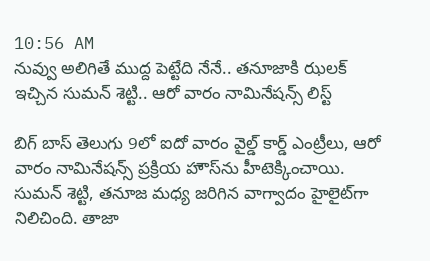10:56 AM
నువ్వు అలిగితే ముద్ద పెట్టేది నేనే.. తనూజాకి ఝలక్‌ ఇచ్చిన సుమన్‌ శెట్టి.. ఆరో వారం నామినేషన్స్ లిస్ట్

బిగ్ బాస్ తెలుగు 9లో ఐదో వారం వైల్డ్ కార్డ్ ఎంట్రీలు, ఆరో వారం నామినేషన్స్ ప్రక్రియ హౌస్‌ను హీటెక్కించాయి. సుమన్‌ శెట్టి, తనూజ మధ్య జరిగిన వాగ్వాదం హైలైట్‌గా నిలిచింది. తాజా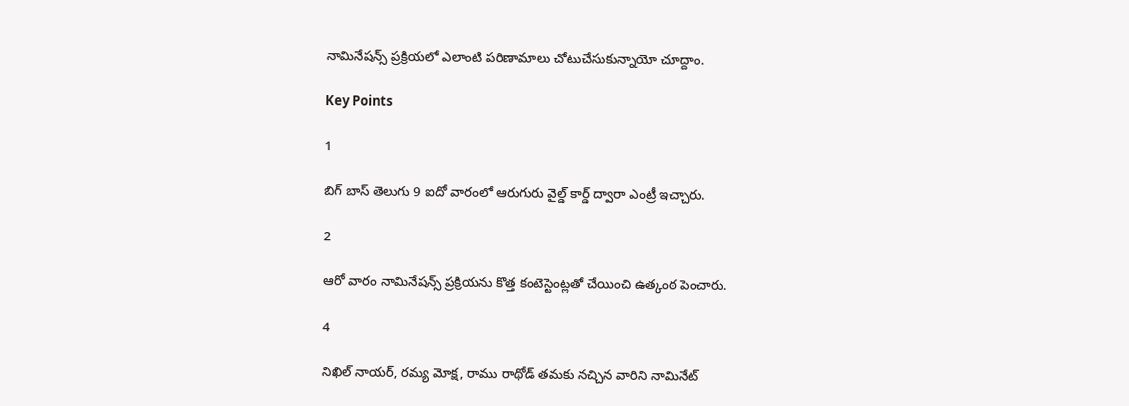నామినేషన్స్ ప్రక్రియలో ఎలాంటి పరిణామాలు చోటుచేసుకున్నాయో చూద్దాం.

Key Points

1

బిగ్‌ బాస్‌ తెలుగు 9 ఐదో వారంలో ఆరుగురు వైల్డ్ కార్డ్ ద్వారా ఎంట్రీ ఇచ్చారు.

2

ఆరో వారం నామినేషన్స్ ప్రక్రియను కొత్త కంటెస్టెంట్లతో చేయించి ఉత్కంఠ పెంచారు.

4

నిఖిల్‌ నాయర్‌, రమ్య మోక్ష, రాము రాథోడ్ తమకు నచ్చిన వారిని నామినేట్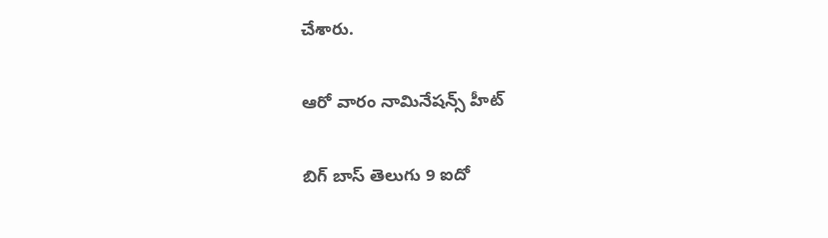చేశారు.

ఆరో వారం నామినేషన్స్ హీట్

బిగ్‌ బాస్‌ తెలుగు 9 ఐదో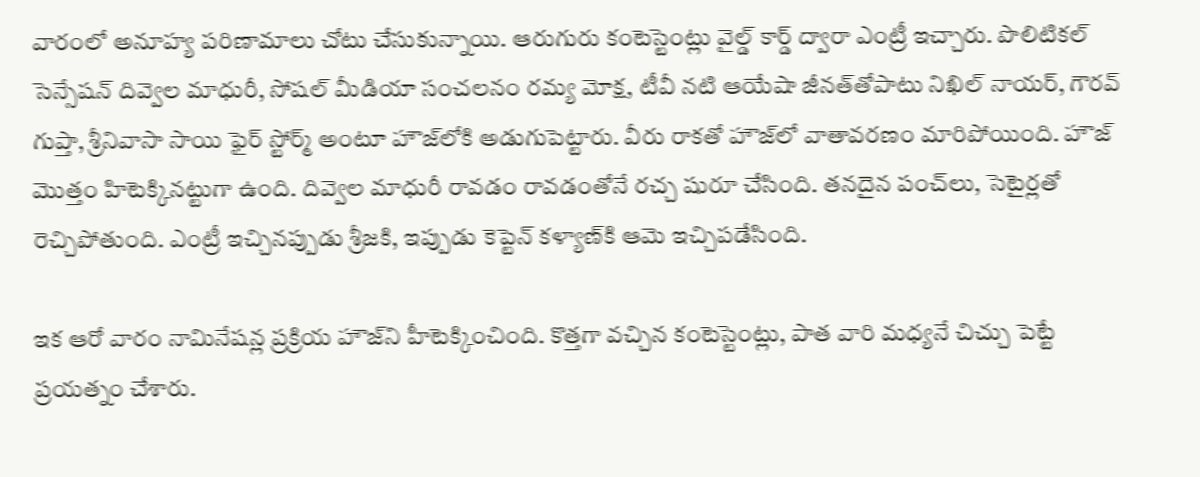వారంలో అనూహ్య పరిణామాలు చోటు చేసుకున్నాయి. ఆరుగురు కంటెస్టెంట్లు వైల్డ్ కార్డ్ ద్వారా ఎంట్రీ ఇచ్చారు. పొలిటికల్ సెన్సేషన్‌ దివ్వెల మాధురీ, సోషల్‌ మీడియా సంచలనం రమ్య మోక్ష, టీవీ నటి ఆయేషా జీనత్‌తోపాటు నిఖిల్‌ నాయర్‌, గౌరవ్‌ గుప్తా, శ్రీనివాసా సాయి ఫైర్ స్టోర్మ్ అంటూ హౌజ్‌లోకి అడుగుపెట్టారు. వీరు రాకతో హౌజ్‌లో వాతావరణం మారిపోయింది. హౌజ్‌ మొత్తం హిటెక్కినట్టుగా ఉంది. దివ్వెల మాధురీ రావడం రావడంతోనే రచ్చ షురూ చేసింది. తనదైన పంచ్‌లు, సెటైర్లతో రెచ్చిపోతుంది. ఎంట్రీ ఇచ్చినప్పుడు శ్రీజకి, ఇప్పుడు కెప్టెన్‌ కళ్యాణ్‌కి ఆమె ఇచ్చిపడేసింది.

ఇక ఆరో వారం నామినేషన్ల ప్రక్రియ హౌజ్‌ని హీటెక్కించింది. కొత్తగా వచ్చిన కంటెస్టెంట్లు, పాత వారి మధ్యనే చిచ్చు పెట్టే ప్రయత్నం చేశారు.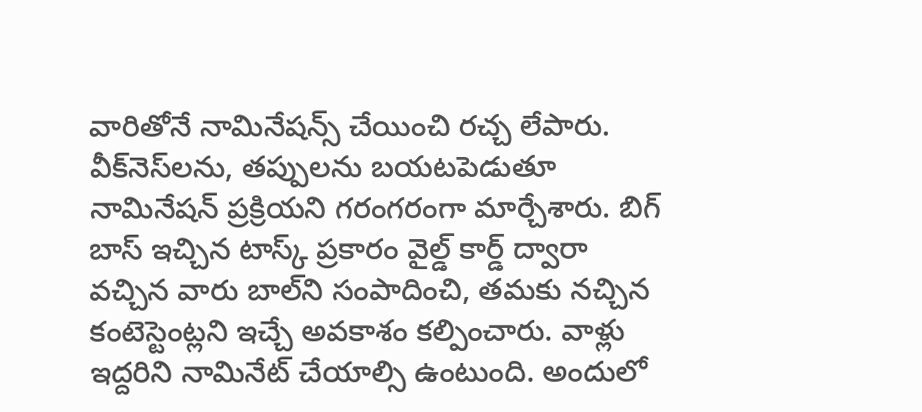వారితోనే నామినేషన్స్ చేయించి రచ్చ లేపారు.  వీక్‌నెస్‌లను, తప్పులను బయటపెడుతూ నామినేషన్ ప్రక్రియని గరంగరంగా మార్చేశారు. బిగ్‌ బాస్‌ ఇచ్చిన టాస్క్ ప్రకారం వైల్డ్ కార్డ్ ద్వారా వచ్చిన వారు బాల్‌ని సంపాదించి, తమకు నచ్చిన కంటెస్టెంట్లని ఇచ్చే అవకాశం కల్పించారు. వాళ్లు ఇద్దరిని నామినేట్‌ చేయాల్సి ఉంటుంది. అందులో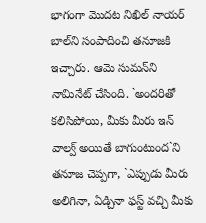భాగంగా మొదట నిఖిల్‌ నాయర్‌ బాల్‌ని సంపాదించి తనూజకి ఇచ్చారు. ఆమె సుమన్‌ని నామినేట్‌ చేసింది. `అందరితో కలిసిపోయి, మీకు మీరు ఇన్‌ వాల్వ్ అయితే బాగుంటుంద`ని తనూజ చెప్పగా, `ఎప్పుడు మీరు అలిగినా, ఏడ్చినా ఫస్ట్ వచ్చి మీకు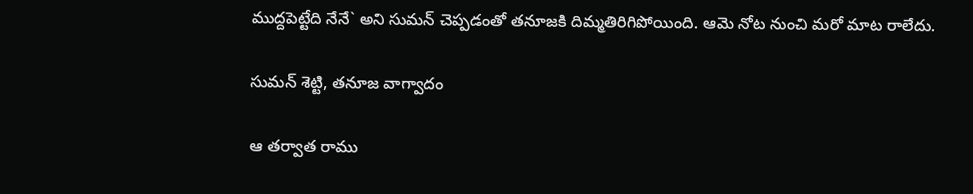ముద్దపెట్టేది నేనే` అని సుమన్‌ చెప్పడంతో తనూజకి దిమ్మతిరిగిపోయింది. ఆమె నోట నుంచి మరో మాట రాలేదు.

సుమన్‌ శెట్టి, తనూజ వాగ్వాదం

ఆ తర్వాత రాము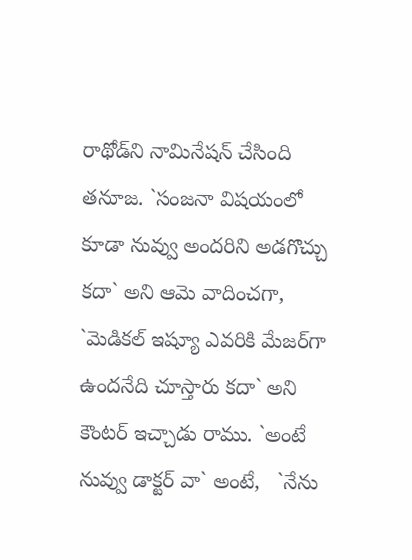రాథోడ్‌ని నామినేషన్‌ చేసింది తనూజ. `సంజనా విషయంలో కూడా నువ్వు అందరిని అడగొచ్చు కదా` అని ఆమె వాదించగా, `మెడికల్‌ ఇష్యూ ఎవరికి మేజర్‌గా ఉందనేది చూస్తారు కదా` అని కౌంటర్‌ ఇచ్చాడు రాము. `అంటే నువ్వు డాక్టర్‌ వా` అంటే,   `నేను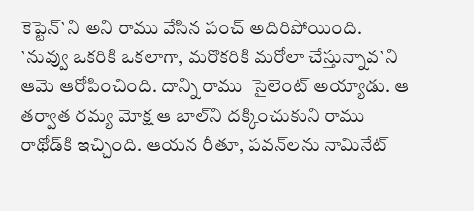కెప్టెన్‌`ని అని రాము వేసిన పంచ్‌ అదిరిపోయింది. `నువ్వు ఒకరికి ఒకలాగా, మరొకరికి మరోలా చేస్తున్నావ`ని ఆమె ఆరోపించింది. దాన్ని రాము  సైలెంట్‌ అయ్యాడు. ఆ తర్వాత రమ్య మోక్ష ఆ బాల్‌ని దక్కించుకుని రాము రాథోడ్‌కి ఇచ్చింది. ఆయన రీతూ, పవన్‌లను నామినేట్‌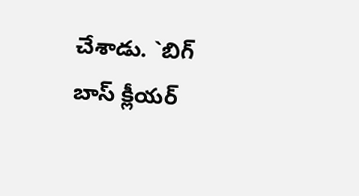చేశాడు. `బిగ్‌ బాస్‌ క్లీయర్‌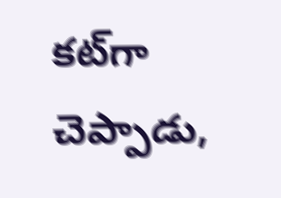కట్‌గా చెప్పాడు,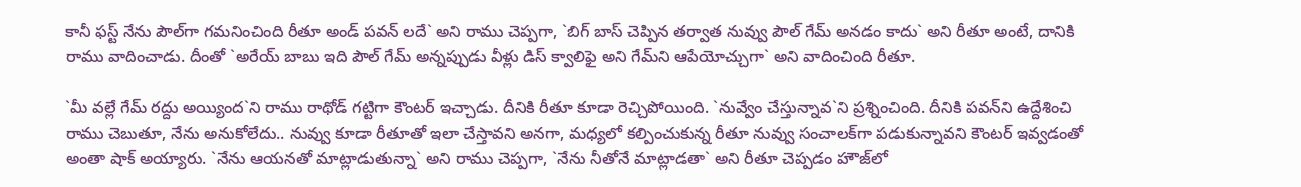కానీ ఫస్ట్ నేను పౌల్‌గా గమనించింది రీతూ అండ్‌ పవన్‌ లదే` అని రాము చెప్పగా, `బిగ్‌ బాస్‌ చెప్పిన తర్వాత నువ్వు పౌల్‌ గేమ్‌ అనడం కాదు` అని రీతూ అంటే, దానికి రాము వాదించాడు. దీంతో `అరేయ్‌ బాబు ఇది పౌల్‌ గేమ్‌ అన్నప్పుడు వీళ్లు డిస్‌ క్వాలిఫై అని గేమ్‌ని ఆపేయోచ్చుగా` అని వాదించింది రీతూ.

`మీ వల్లే గేమ్‌ రద్దు అయ్యింద`ని రాము రాథోడ్‌ గట్టిగా కౌంటర్‌ ఇచ్చాడు. దీనికి రీతూ కూడా రెచ్చిపోయింది. `నువ్వేం చేస్తున్నావ`ని ప్రశ్నించింది. దీనికి పవన్‌ని ఉద్దేశించి రాము చెబుతూ, నేను అనుకోలేదు.. నువ్వు కూడా రీతూతో ఇలా చేస్తావని అనగా, మధ్యలో కల్పించుకున్న రీతూ నువ్వు సంచాలక్‌గా పడుకున్నావని కౌంటర్‌ ఇవ్వడంతో అంతా షాక్‌ అయ్యారు. `నేను ఆయనతో మాట్లాడుతున్నా` అని రాము చెప్పగా, `నేను నీతోనే మాట్లాడతా` అని రీతూ చెప్పడం హౌజ్‌లో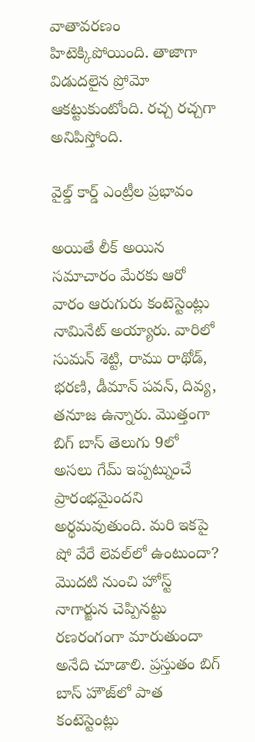వాతావరణం హిటెక్కిపోయింది. తాజాగా విడుదలైన ప్రోమో ఆకట్టుకుంటోంది. రచ్చ రచ్చగా అనిపిస్తోంది.

వైల్డ్ కార్డ్ ఎంట్రీల ప్రభావం

అయితే లీక్‌ అయిన సమాచారం మేరకు ఆరో వారం ఆరుగురు కంటెస్టెంట్లు నామినేట్‌ అయ్యారు. వారిలో సుమన్‌ శెట్టి, రాము రాథోడ్‌, భరణి, డీమాన్‌ పవన్‌, దివ్య, తనూజ ఉన్నారు. మొత్తంగా బిగ్‌ బాస్‌ తెలుగు 9లో అసలు గేమ్‌ ఇప్పట్నుంచే ప్రారంభమైందని అర్థమవుతుంది. మరి ఇకపై షో వేరే లెవల్‌లో ఉంటుందా? మొదటి నుంచి హోస్ట్ నాగార్జున చెప్పినట్టు రణరంగంగా మారుతుందా అనేది చూడాలి. ప్రస్తుతం బిగ్‌ బాస్‌ హౌజ్‌లో పాత కంటెస్టెంట్లు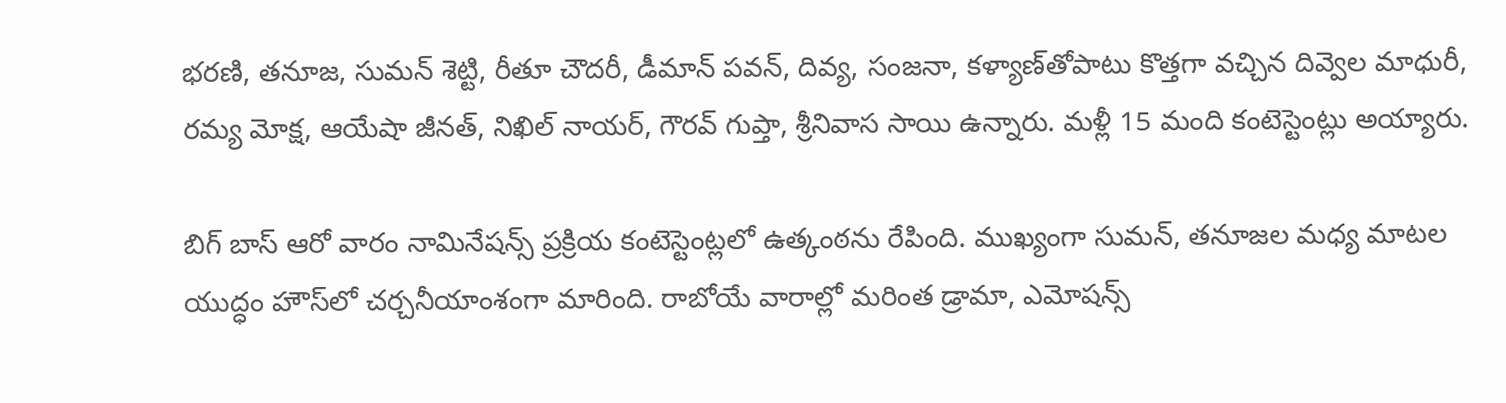భరణి, తనూజ, సుమన్‌ శెట్టి, రీతూ చౌదరీ, డీమాన్‌ పవన్‌, దివ్య, సంజనా, కళ్యాణ్‌తోపాటు కొత్తగా వచ్చిన దివ్వెల మాధురీ, రమ్య మోక్ష, ఆయేషా జీనత్‌, నిఖిల్‌ నాయర్‌, గౌరవ్‌ గుప్తా, శ్రీనివాస సాయి ఉన్నారు. మళ్లీ 15 మంది కంటెస్టెంట్లు అయ్యారు.

బిగ్ బాస్ ఆరో వారం నామినేషన్స్ ప్రక్రియ కంటెస్టెంట్లలో ఉత్కంఠను రేపింది. ముఖ్యంగా సుమన్‌, తనూజల మధ్య మాటల యుద్ధం హౌస్‌లో చర్చనీయాంశంగా మారింది. రాబోయే వారాల్లో మరింత డ్రామా, ఎమోషన్స్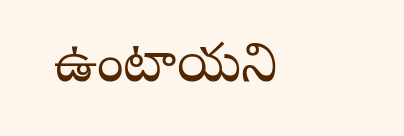ఉంటాయని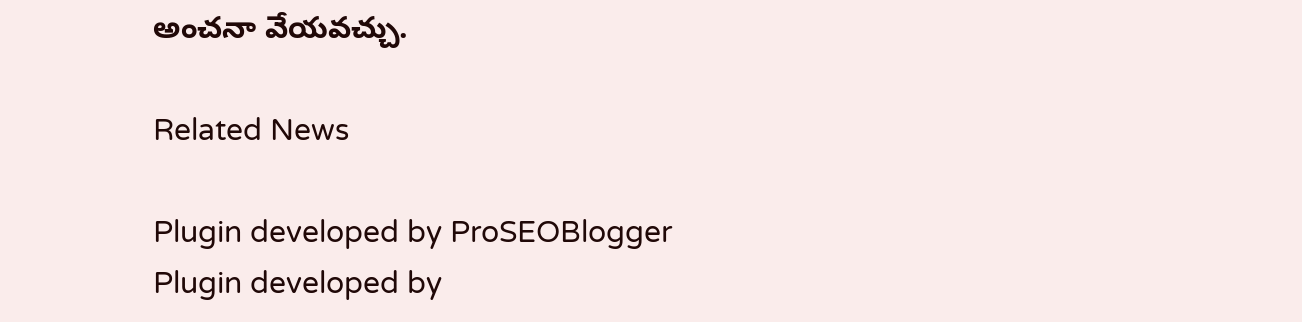అంచనా వేయవచ్చు.

Related News

Plugin developed by ProSEOBlogger
Plugin developed by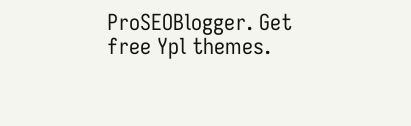ProSEOBlogger. Get free Ypl themes.